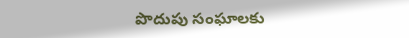పొదుపు సంఘాలకు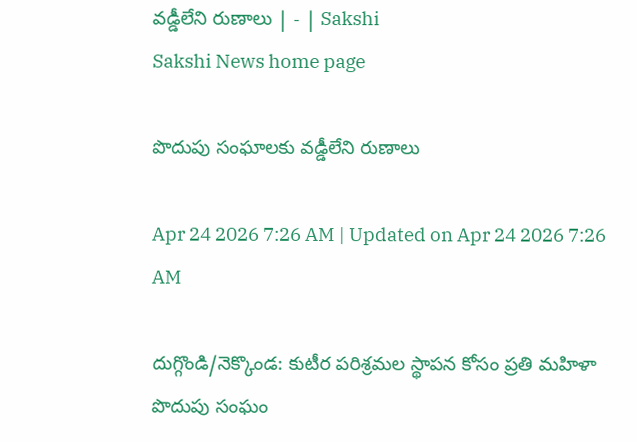వడ్డీలేని రుణాలు | - | Sakshi
Sakshi News home page

పొదుపు సంఘాలకు వడ్డీలేని రుణాలు

Apr 24 2026 7:26 AM | Updated on Apr 24 2026 7:26 AM

దుగ్గొండి/నెక్కొండ: కుటీర పరిశ్రమల స్థాపన కోసం ప్రతి మహిళా పొదుపు సంఘం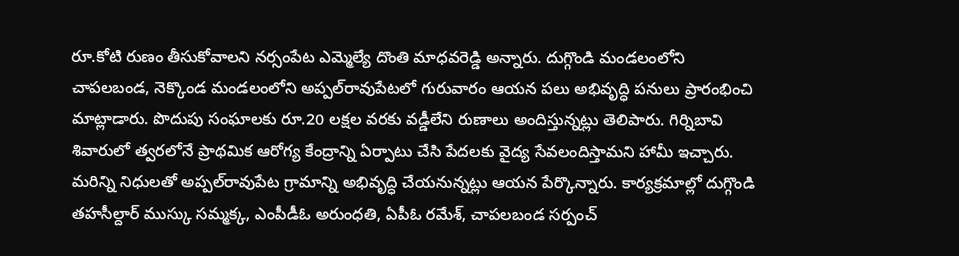రూ.కోటి రుణం తీసుకోవాలని నర్సంపేట ఎమ్మెల్యే దొంతి మాధవరెడ్డి అన్నారు. దుగ్గొండి మండలంలోని చాపలబండ, నెక్కొండ మండలంలోని అప్పల్‌రావుపేటలో గురువారం ఆయన పలు అభివృద్ధి పనులు ప్రారంభించి మాట్లాడారు. పొదుపు సంఘాలకు రూ.20 లక్షల వరకు వడ్డీలేని రుణాలు అందిస్తున్నట్లు తెలిపారు. గిర్నిబావి శివారులో త్వరలోనే ప్రాథమిక ఆరోగ్య కేంద్రాన్ని ఏర్పాటు చేసి పేదలకు వైద్య సేవలందిస్తామని హామీ ఇచ్చారు. మరిన్ని నిధులతో అప్పల్‌రావుపేట గ్రామాన్ని అభివృద్ధి చేయనున్నట్లు ఆయన పేర్కొన్నారు. కార్యక్రమాల్లో దుగ్గొండి తహసీల్దార్‌ ముస్కు సమ్మక్క, ఎంపీడీఓ అరుంధతి, ఏపీఓ రమేశ్‌, చాపలబండ సర్పంచ్‌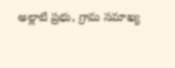అల్లాటి ప్రభు, గ్రామ సమాఖ్య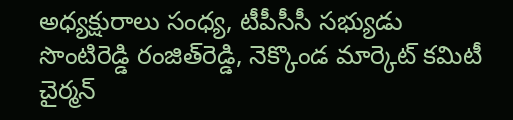అధ్యక్షురాలు సంధ్య, టీపీసీసీ సభ్యుడు సొంటిరెడ్డి రంజిత్‌రెడ్డి, నెక్కొండ మార్కెట్‌ కమిటీ చైర్మన్‌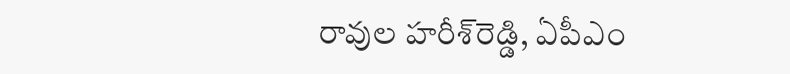రావుల హరీశ్‌రెడ్డి, ఏపీఎం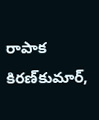రాపాక కిరణ్‌కుమార్‌,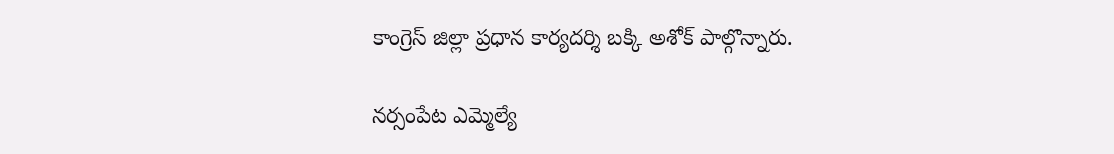కాంగ్రెస్‌ జిల్లా ప్రధాన కార్యదర్శి బక్కి అశోక్‌ పాల్గొన్నారు.

నర్సంపేట ఎమ్మెల్యే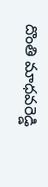దొంతి మాధవరెడ్డి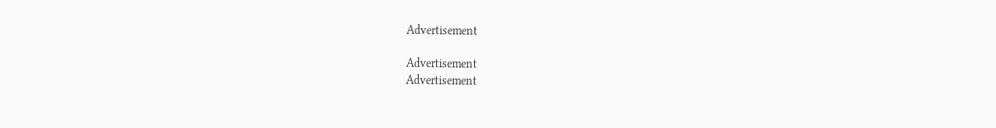Advertisement

Advertisement
Advertisement